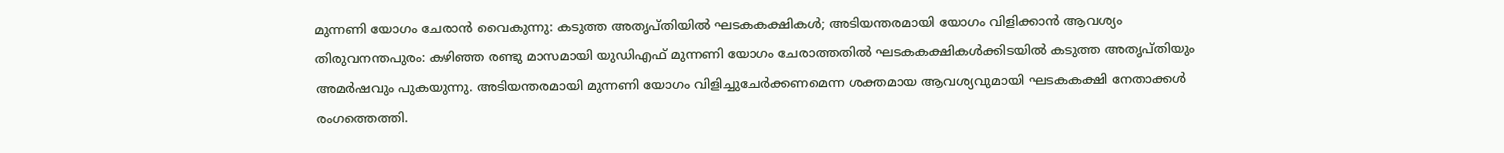മുന്നണി യോഗം ചേരാൻ വൈകുന്നു: കടുത്ത അതൃപ്തിയിൽ ഘടകകക്ഷികൾ; അടിയന്തരമായി യോഗം വിളിക്കാൻ ആവശ്യം
തിരുവനന്തപുരം: കഴിഞ്ഞ രണ്ടു മാസമായി യുഡിഎഫ് മുന്നണി യോഗം ചേരാത്തതിൽ ഘടകകക്ഷികൾക്കിടയിൽ കടുത്ത അതൃപ്തിയും അമർഷവും പുകയുന്നു. അടിയന്തരമായി മുന്നണി യോഗം വിളിച്ചുചേർക്കണമെന്ന ശക്തമായ ആവശ്യവുമായി ഘടകകക്ഷി നേതാക്കൾ രംഗത്തെത്തി.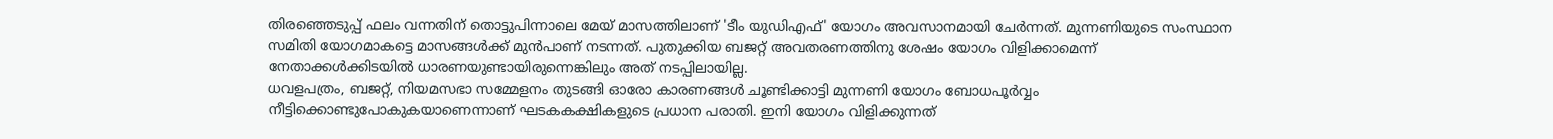തിരഞ്ഞെടുപ്പ് ഫലം വന്നതിന് തൊട്ടുപിന്നാലെ മേയ് മാസത്തിലാണ് 'ടീം യുഡിഎഫ്' യോഗം അവസാനമായി ചേർന്നത്. മുന്നണിയുടെ സംസ്ഥാന സമിതി യോഗമാകട്ടെ മാസങ്ങൾക്ക് മുൻപാണ് നടന്നത്. പുതുക്കിയ ബജറ്റ് അവതരണത്തിനു ശേഷം യോഗം വിളിക്കാമെന്ന് നേതാക്കൾക്കിടയിൽ ധാരണയുണ്ടായിരുന്നെങ്കിലും അത് നടപ്പിലായില്ല.
ധവളപത്രം, ബജറ്റ്, നിയമസഭാ സമ്മേളനം തുടങ്ങി ഓരോ കാരണങ്ങൾ ചൂണ്ടിക്കാട്ടി മുന്നണി യോഗം ബോധപൂർവ്വം നീട്ടിക്കൊണ്ടുപോകുകയാണെന്നാണ് ഘടകകക്ഷികളുടെ പ്രധാന പരാതി. ഇനി യോഗം വിളിക്കുന്നത്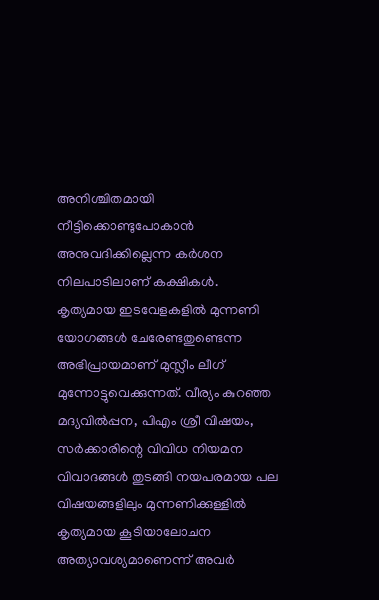അനിശ്ചിതമായി നീട്ടിക്കൊണ്ടുപോകാൻ അനുവദിക്കില്ലെന്ന കർശന നിലപാടിലാണ് കക്ഷികൾ.
കൃത്യമായ ഇടവേളകളിൽ മുന്നണി യോഗങ്ങൾ ചേരേണ്ടതുണ്ടെന്ന അഭിപ്രായമാണ് മുസ്ലീം ലീഗ് മുന്നോട്ടുവെക്കുന്നത്. വീര്യം കുറഞ്ഞ മദ്യവിൽപ്പന, പിഎം ശ്രീ വിഷയം, സർക്കാരിന്റെ വിവിധ നിയമന വിവാദങ്ങൾ തുടങ്ങി നയപരമായ പല വിഷയങ്ങളിലും മുന്നണിക്കുള്ളിൽ കൃത്യമായ കൂടിയാലോചന അത്യാവശ്യമാണെന്ന് അവർ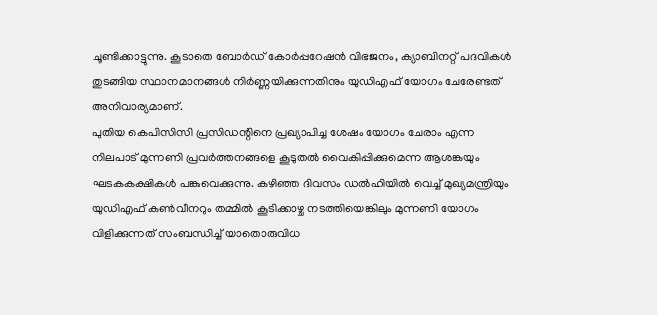ചൂണ്ടിക്കാട്ടുന്നു. കൂടാതെ ബോർഡ് കോർപ്പറേഷൻ വിഭജനം, ക്യാബിനറ്റ് പദവികൾ തുടങ്ങിയ സ്ഥാനമാനങ്ങൾ നിർണ്ണയിക്കുന്നതിനും യുഡിഎഫ് യോഗം ചേരേണ്ടത് അനിവാര്യമാണ്.
പുതിയ കെപിസിസി പ്രസിഡന്റിനെ പ്രഖ്യാപിച്ച ശേഷം യോഗം ചേരാം എന്ന നിലപാട് മുന്നണി പ്രവർത്തനങ്ങളെ കൂടുതൽ വൈകിപ്പിക്കുമെന്ന ആശങ്കയും ഘടകകക്ഷികൾ പങ്കുവെക്കുന്നു. കഴിഞ്ഞ ദിവസം ഡൽഹിയിൽ വെച്ച് മുഖ്യമന്ത്രിയും യുഡിഎഫ് കൺവീനറും തമ്മിൽ കൂടിക്കാഴ്ച നടത്തിയെങ്കിലും മുന്നണി യോഗം വിളിക്കുന്നത് സംബന്ധിച്ച് യാതൊരുവിധ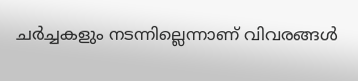ചർച്ചകളും നടന്നില്ലെന്നാണ് വിവരങ്ങൾ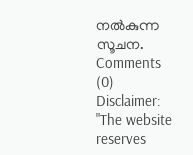നൽകുന്ന സൂചന.
Comments (0)
Disclaimer: "The website reserves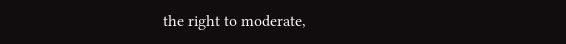the right to moderate,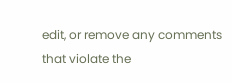edit, or remove any comments that violate the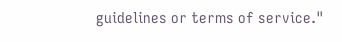guidelines or terms of service."